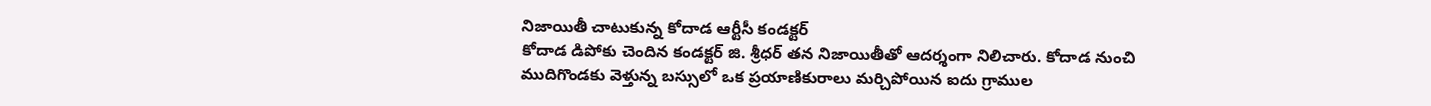నిజాయితీ చాటుకున్న కోదాడ ఆర్టీసీ కండక్టర్
కోదాడ డిపోకు చెందిన కండక్టర్ జి. శ్రీధర్ తన నిజాయితీతో ఆదర్శంగా నిలిచారు. కోదాడ నుంచి ముదిగొండకు వెళ్తున్న బస్సులో ఒక ప్రయాణికురాలు మర్చిపోయిన ఐదు గ్రాముల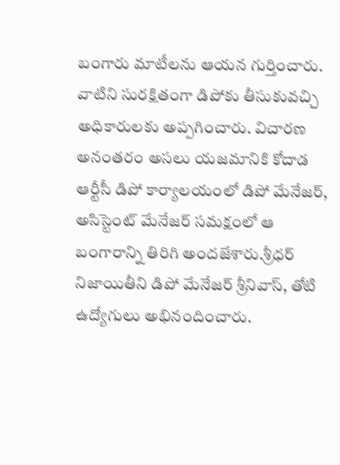బంగారు మాటీలను ఆయన గుర్తించారు. వాటిని సురక్షితంగా డిపోకు తీసుకువచ్చి అధికారులకు అప్పగించారు. విచారణ అనంతరం అసలు యజమానికి కోదాడ ఆర్టీసీ డిపో కార్యాలయంలో డిపో మేనేజర్, అసిస్టెంట్ మేనేజర్ సమక్షంలో ఆ బంగారాన్ని తిరిగి అందజేశారు.శ్రీధర్ నిజాయితీని డిపో మేనేజర్ శ్రీనివాస్, తోటి ఉద్యోగులు అభినందించారు.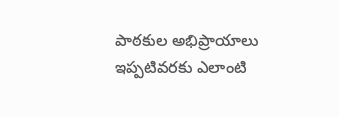పాఠకుల అభిప్రాయాలు
ఇప్పటివరకు ఎలాంటి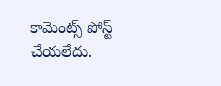కామెంట్స్ పోస్ట్ చేయలేదు.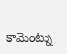కామెంట్ను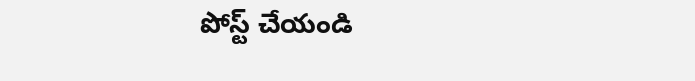పోస్ట్ చేయండి